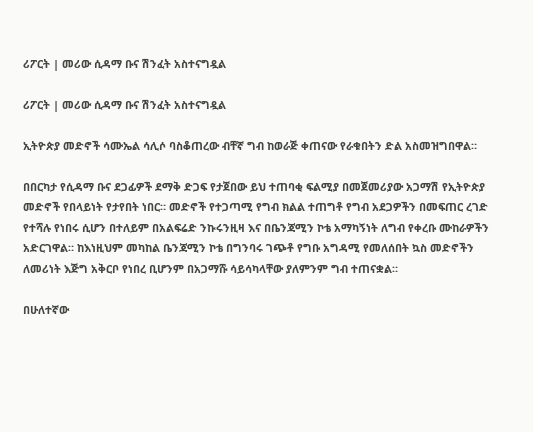ሪፖርት | መሪው ሲዳማ ቡና ሽንፈት አስተናግዷል

ሪፖርት | መሪው ሲዳማ ቡና ሽንፈት አስተናግዷል

ኢትዮጵያ መድኖች ሳሙኤል ሳሊሶ ባስቆጠረው ብቸኛ ግብ ከወራጅ ቀጠናው የራቁበትን ድል አስመዝግበዋል።

በበርካታ የሲዳማ ቡና ደጋፊዎች ደማቅ ድጋፍ የታጀበው ይህ ተጠባቂ ፍልሚያ በመጀመሪያው አጋማሽ የኢትዮጵያ መድኖች የበላይነት የታየበት ነበር። መድኖች የተጋጣሚ የግብ ክልል ተጠግቶ የግብ አደጋዎችን በመፍጠር ረገድ የተሻሉ የነበሩ ሲሆን በተለይም በአልፍሬድ ንኩሩንዚዛ እና በቤንጃሚን ኮቴ አማካኝነት ለግብ የቀረቡ ሙከራዎችን አድርገዋል። ከእነዚህም መካከል ቤንጃሚን ኮቴ በግንባሩ ገጭቶ የግቡ አግዳሚ የመለሰበት ኳስ መድኖችን ለመሪነት እጅግ አቅርቦ የነበረ ቢሆንም በአጋማሹ ሳይሳካላቸው ያለምንም ግብ ተጠናቋል።

በሁለተኛው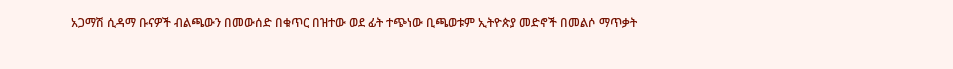አጋማሽ ሲዳማ ቡናዎች ብልጫውን በመውሰድ በቁጥር በዝተው ወደ ፊት ተጭነው ቢጫወቱም ኢትዮጵያ መድኖች በመልሶ ማጥቃት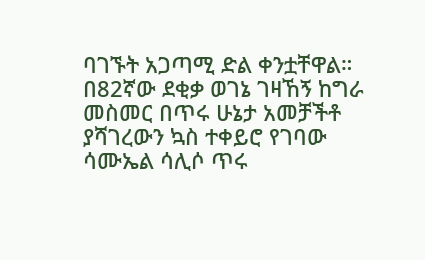ባገኙት አጋጣሚ ድል ቀንቷቸዋል። በ82ኛው ደቂቃ ወገኔ ገዛኸኝ ከግራ መስመር በጥሩ ሁኔታ አመቻችቶ ያሻገረውን ኳስ ተቀይሮ የገባው ሳሙኤል ሳሊሶ ጥሩ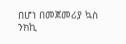በሆነ በመጀመሪያ ኳስ ንክኪ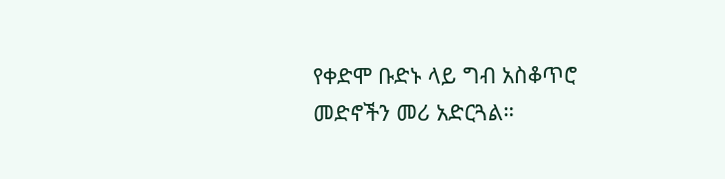የቀድሞ ቡድኑ ላይ ግብ አስቆጥሮ መድኖችን መሪ አድርጓል።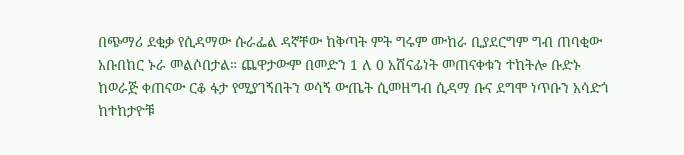በጭማሪ ደቂቃ የሲዳማው ሱራፌል ዳኛቸው ከቅጣት ምት ግሩም ሙከራ ቢያደርግም ግብ ጠባቂው አቡበከር ኑራ መልሶበታል። ጨዋታውም በመድን 1 ለ 0 አሸናፊነት መጠናቀቁን ተከትሎ ቡድኑ ከወራጅ ቀጠናው ርቆ ፋታ የሚያገኝበትን ወሳኝ ውጤት ሲመዘግብ ሲዳማ ቡና ደግሞ ነጥቡን አሳድጎ ከተከታዮቹ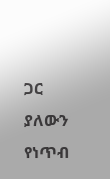ጋር ያለውን የነጥብ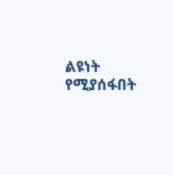ልዩነት የሚያሰፋበት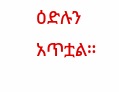ዕድሉን አጥቷል።